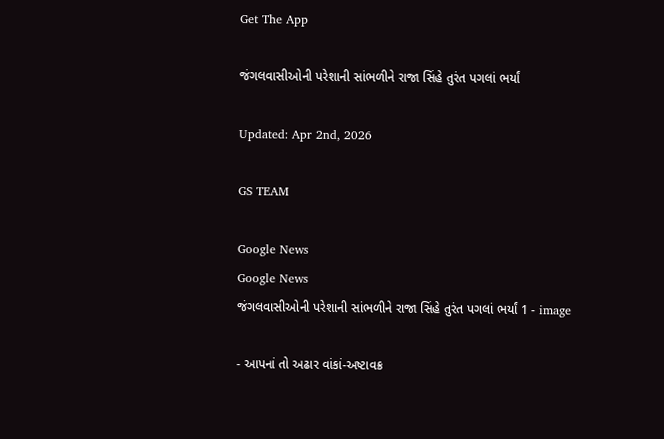Get The App

જંગલવાસીઓની પરેશાની સાંભળીને રાજા સિંહે તુરંત પગલાં ભર્યાં

Updated: Apr 2nd, 2026

GS TEAM

Google News
Google News
જંગલવાસીઓની પરેશાની સાંભળીને રાજા સિંહે તુરંત પગલાં ભર્યાં 1 - image

- આપનાં તો અઢાર વાંકાં-અષ્ટાવક્ર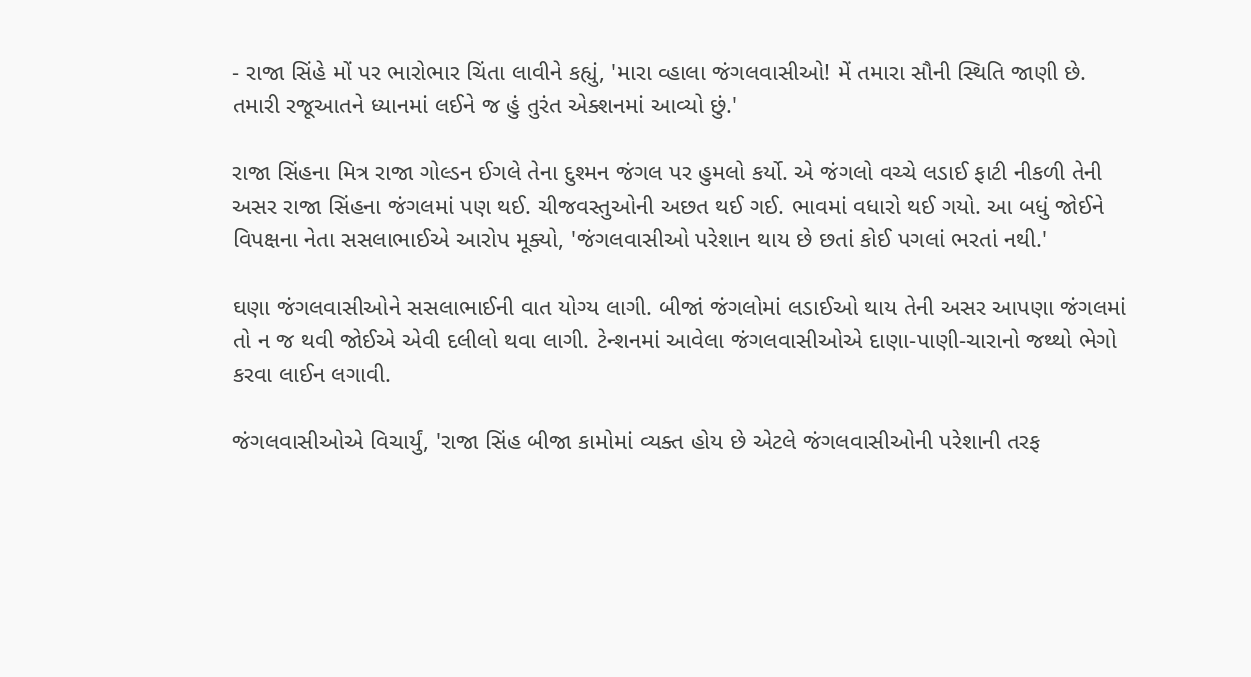- રાજા સિંહે મોં પર ભારોભાર ચિંતા લાવીને કહ્યું, 'મારા વ્હાલા જંગલવાસીઓ! મેં તમારા સૌની સ્થિતિ જાણી છે. તમારી રજૂઆતને ધ્યાનમાં લઈને જ હું તુરંત એક્શનમાં આવ્યો છું.'

રાજા સિંહના મિત્ર રાજા ગોલ્ડન ઈગલે તેના દુશ્મન જંગલ પર હુમલો કર્યો. એ જંગલો વચ્ચે લડાઈ ફાટી નીકળી તેની અસર રાજા સિંહના જંગલમાં પણ થઈ. ચીજવસ્તુઓની અછત થઈ ગઈ. ભાવમાં વધારો થઈ ગયો. આ બધું જોઈને વિપક્ષના નેતા સસલાભાઈએ આરોપ મૂક્યો, 'જંગલવાસીઓ પરેશાન થાય છે છતાં કોઈ પગલાં ભરતાં નથી.'

ઘણા જંગલવાસીઓને સસલાભાઈની વાત યોગ્ય લાગી. બીજાં જંગલોમાં લડાઈઓ થાય તેની અસર આપણા જંગલમાં તો ન જ થવી જોઈએ એવી દલીલો થવા લાગી. ટેન્શનમાં આવેલા જંગલવાસીઓએ દાણા-પાણી-ચારાનો જથ્થો ભેગો કરવા લાઈન લગાવી.

જંગલવાસીઓએ વિચાર્યું, 'રાજા સિંહ બીજા કામોમાં વ્યક્ત હોય છે એટલે જંગલવાસીઓની પરેશાની તરફ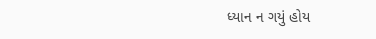ધ્યાન ન ગયું હોય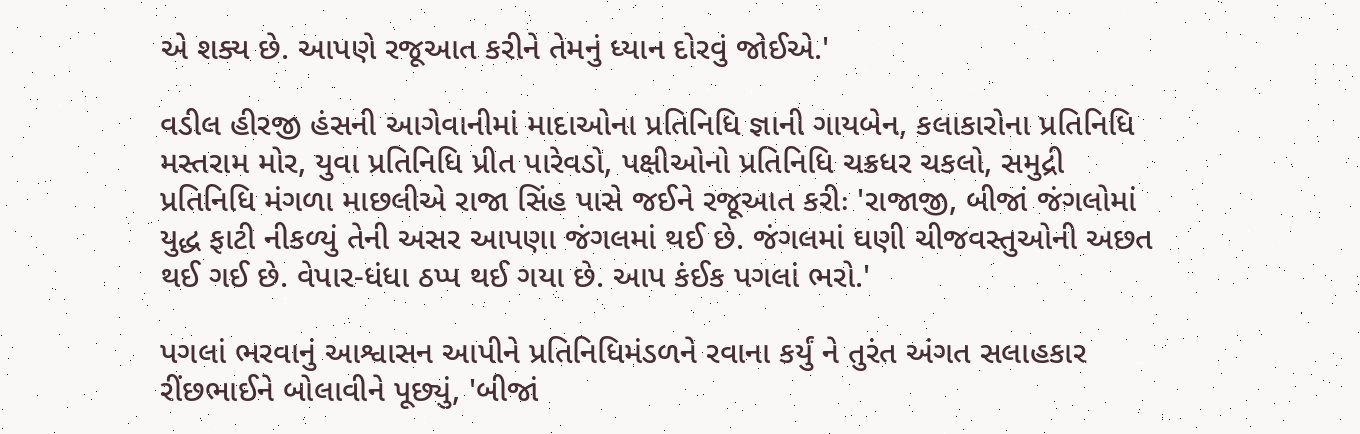એ શક્ય છે. આપણે રજૂઆત કરીને તેમનું ધ્યાન દોરવું જોઈએ.'

વડીલ હીરજી હંસની આગેવાનીમાં માદાઓના પ્રતિનિધિ જ્ઞાની ગાયબેન, કલાકારોના પ્રતિનિધિ મસ્તરામ મોર, યુવા પ્રતિનિધિ પ્રીત પારેવડો, પક્ષીઓનો પ્રતિનિધિ ચક્રધર ચકલો, સમુદ્રી પ્રતિનિધિ મંગળા માછલીએ રાજા સિંહ પાસે જઈને રજૂઆત કરીઃ 'રાજાજી, બીજાં જંગલોમાં યુદ્ધ ફાટી નીકળ્યું તેની અસર આપણા જંગલમાં થઈ છે. જંગલમાં ઘણી ચીજવસ્તુઓની અછત થઈ ગઈ છે. વેપાર-ધંધા ઠપ્પ થઈ ગયા છે. આપ કંઈક પગલાં ભરો.'

પગલાં ભરવાનું આશ્વાસન આપીને પ્રતિનિધિમંડળને રવાના કર્યું ને તુરંત અંગત સલાહકાર રીંછભાઈને બોલાવીને પૂછ્યું, 'બીજાં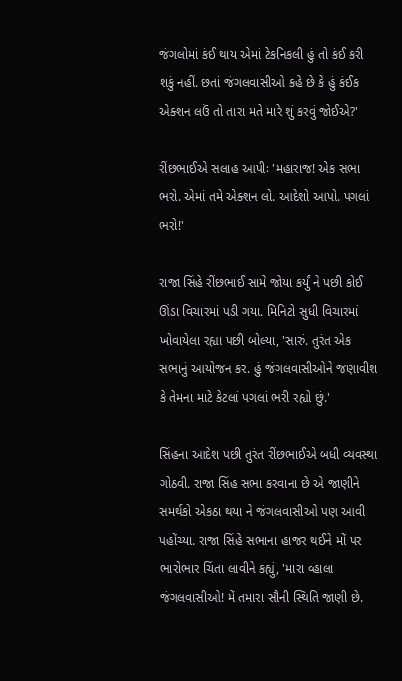જંગલોમાં કંઈ થાય એમાં ટેકનિકલી હું તો કંઈ કરી શકું નહીં. છતાં જંગલવાસીઓ કહે છે કે હું કંઈક એક્શન લઉં તો તારા મતે મારે શું કરવું જોઈએ?'

રીંછભાઈએ સલાહ આપીઃ 'મહારાજ! એક સભા ભરો. એમાં તમે એક્શન લો. આદેશો આપો. પગલાં ભરો!'

રાજા સિંહે રીંછભાઈ સામે જોયા કર્યું ને પછી કોઈ ઊંડા વિચારમાં પડી ગયા. મિનિટો સુધી વિચારમાં ખોવાયેલા રહ્યા પછી બોલ્યા, 'સારું. તુરંત એક સભાનું આયોજન કર. હું જંગલવાસીઓને જણાવીશ કે તેમના માટે કેટલાં પગલાં ભરી રહ્યો છું.'

સિંહના આદેશ પછી તુરંત રીંછભાઈએ બધી વ્યવસ્થા ગોઠવી. રાજા સિંહ સભા કરવાના છે એ જાણીને સમર્થકો એકઠા થયા ને જંગલવાસીઓ પણ આવી પહોંચ્યા. રાજા સિંહે સભાના હાજર થઈને મોં પર ભારોભાર ચિંતા લાવીને કહ્યું, 'મારા વ્હાલા જંગલવાસીઓ! મેં તમારા સૌની સ્થિતિ જાણી છે.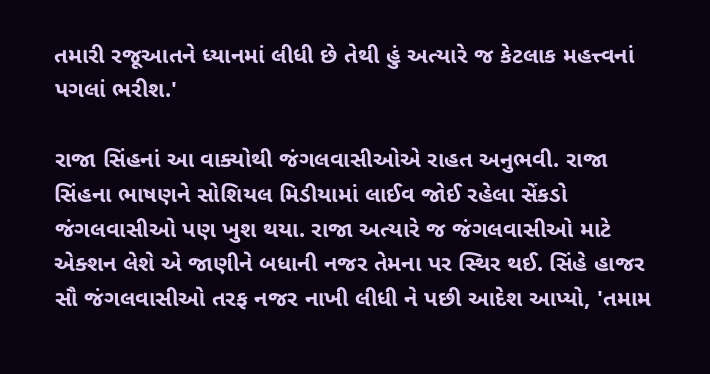તમારી રજૂઆતને ધ્યાનમાં લીધી છે તેથી હું અત્યારે જ કેટલાક મહત્ત્વનાં પગલાં ભરીશ.'

રાજા સિંહનાં આ વાક્યોથી જંગલવાસીઓએ રાહત અનુભવી. રાજા સિંહના ભાષણને સોશિયલ મિડીયામાં લાઈવ જોઈ રહેલા સેંકડો જંગલવાસીઓ પણ ખુશ થયા. રાજા અત્યારે જ જંગલવાસીઓ માટે એક્શન લેશે એ જાણીને બધાની નજર તેમના પર સ્થિર થઈ. સિંહે હાજર સૌ જંગલવાસીઓ તરફ નજર નાખી લીધી ને પછી આદેશ આપ્યો, 'તમામ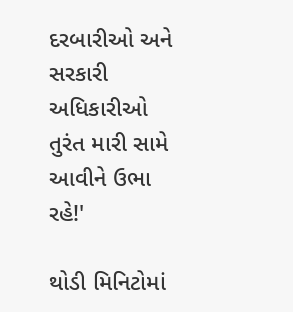દરબારીઓ અને સરકારી અધિકારીઓ તુરંત મારી સામે આવીને ઉભા રહે!'

થોડી મિનિટોમાં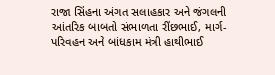રાજા સિંહના અંગત સલાહકાર અને જંગલની આંતરિક બાબતો સંભાળતા રીંછભાઈ, માર્ગ-પરિવહન અને બાંધકામ મંત્રી હાથીભાઈ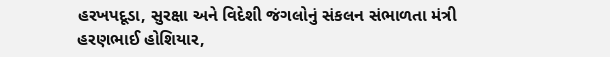હરખપદૂડા, સુરક્ષા અને વિદેશી જંગલોનું સંકલન સંભાળતા મંત્રી હરણભાઈ હોશિયાર,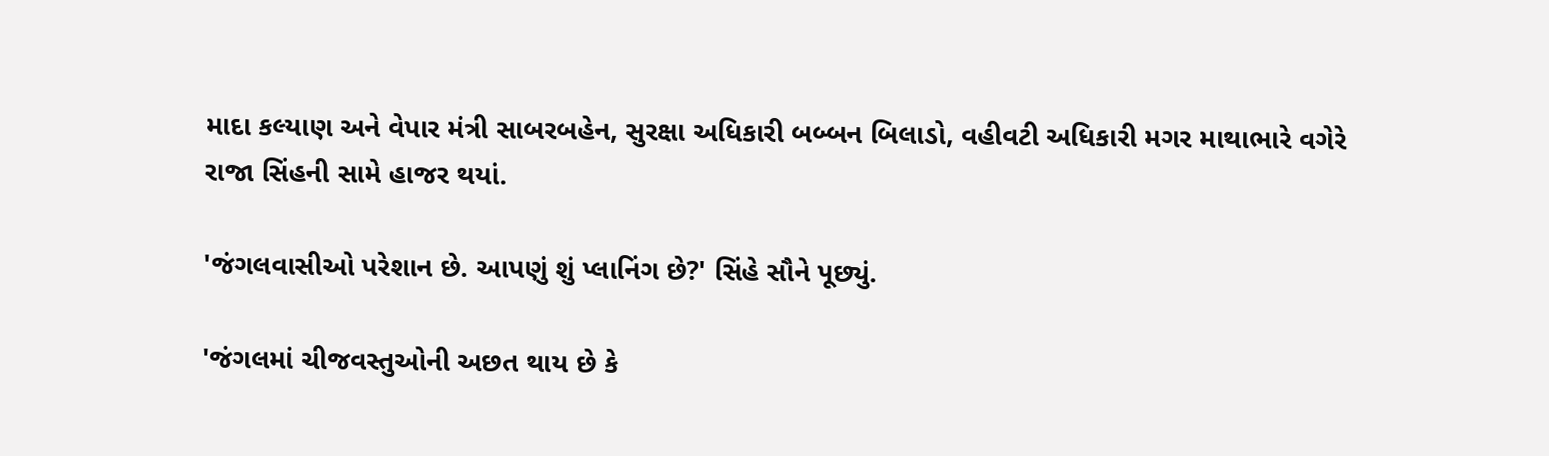માદા કલ્યાણ અને વેપાર મંત્રી સાબરબહેન, સુરક્ષા અધિકારી બબ્બન બિલાડો, વહીવટી અધિકારી મગર માથાભારે વગેરે રાજા સિંહની સામે હાજર થયાં.

'જંગલવાસીઓ પરેશાન છે. આપણું શું પ્લાનિંગ છે?' સિંહે સૌને પૂછ્યું.

'જંગલમાં ચીજવસ્તુઓની અછત થાય છે કે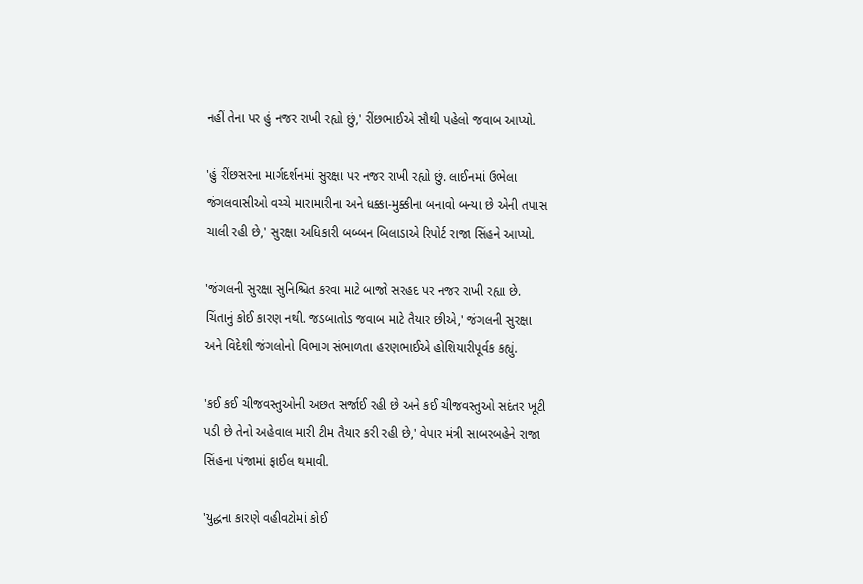નહીં તેના પર હું નજર રાખી રહ્યો છું,' રીંછભાઈએ સૌથી પહેલો જવાબ આપ્યો.

'હું રીંછસરના માર્ગદર્શનમાં સુરક્ષા પર નજર રાખી રહ્યો છું. લાઈનમાં ઉભેલા જંગલવાસીઓ વચ્ચે મારામારીના અને ધક્કા-મુક્કીના બનાવો બન્યા છે એની તપાસ ચાલી રહી છે,' સુરક્ષા અધિકારી બબ્બન બિલાડાએ રિપોર્ટ રાજા સિંહને આપ્યો.

'જંગલની સુરક્ષા સુનિશ્ચિત કરવા માટે બાજો સરહદ પર નજર રાખી રહ્યા છે. ચિંતાનું કોઈ કારણ નથી. જડબાતોડ જવાબ માટે તૈયાર છીએ,' જંગલની સુરક્ષા અને વિદેશી જંગલોનો વિભાગ સંભાળતા હરણભાઈએ હોશિયારીપૂર્વક કહ્યું.

'કઈ કઈ ચીજવસ્તુઓની અછત સર્જાઈ રહી છે અને કઈ ચીજવસ્તુઓ સદંતર ખૂટી પડી છે તેનો અહેવાલ મારી ટીમ તૈયાર કરી રહી છે,' વેપાર મંત્રી સાબરબહેને રાજા સિંહના પંજામાં ફાઈલ થમાવી.

'યુદ્ધના કારણે વહીવટોમાં કોઈ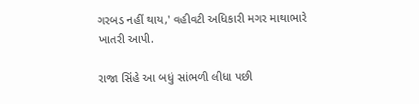ગરબડ નહીં થાય,' વહીવટી અધિકારી મગર માથાભારે ખાતરી આપી.

રાજા સિંહે આ બધું સાંભળી લીધા પછી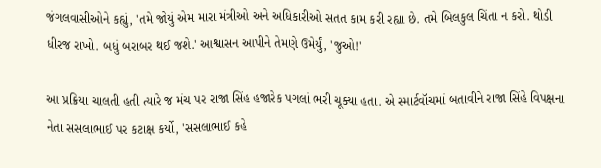જંગલવાસીઓને કહ્યું, 'તમે જોયું એમ મારા મંત્રીઓ અને અધિકારીઓ સતત કામ કરી રહ્યા છે. તમે બિલકુલ ચિંતા ન કરો. થોડી ધીરજ રાખો. બધું બરાબર થઈ જશે.' આશ્વાસન આપીને તેમણે ઉમેર્યું, 'જુઓ!'

આ પ્રક્રિયા ચાલતી હતી ત્યારે જ મંચ પર રાજા સિંહ હજારેક પગલાં ભરી ચૂક્યા હતા. એ સ્માર્ટવૉચમાં બતાવીને રાજા સિંહે વિપક્ષના નેતા સસલાભાઈ પર કટાક્ષ કર્યો, 'સસલાભાઈ કહે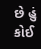છે હું કોઈ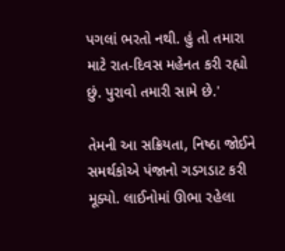પગલાં ભરતો નથી. હું તો તમારા માટે રાત-દિવસ મહેનત કરી રહ્યો છું. પુરાવો તમારી સામે છે.'

તેમની આ સક્રિયતા, નિષ્ઠા જોઈને સમર્થકોએ પંજાનો ગડગડાટ કરી મૂક્યો. લાઈનોમાં ઊભા રહેલા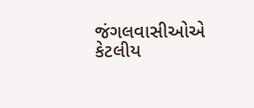જંગલવાસીઓએ કેટલીય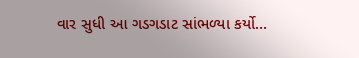વાર સુધી આ ગડગડાટ સાંભળ્યા કર્યો...